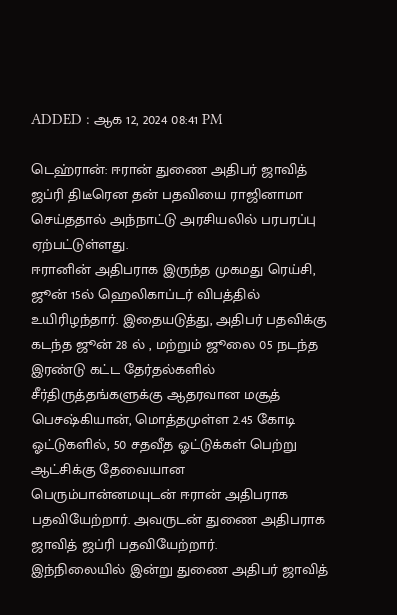ADDED : ஆக 12, 2024 08:41 PM

டெஹ்ரான்: ஈரான் துணை அதிபர் ஜாவித் ஜப்ரி திடீரென தன் பதவியை ராஜினாமா செய்ததால் அந்நாட்டு அரசியலில் பரபரப்பு ஏற்பட்டுள்ளது.
ஈரானின் அதிபராக இருந்த முகமது ரெய்சி, ஜூன் 15ல் ஹெலிகாப்டர் விபத்தில் உயிரிழந்தார். இதையடுத்து, அதிபர் பதவிக்கு கடந்த ஜூன் 28 ல் , மற்றும் ஜூலை 05 நடந்த இரண்டு கட்ட தேர்தல்களில் சீர்திருத்தங்களுக்கு ஆதரவான மசூத் பெசஷ்கியான், மொத்தமுள்ள 2.45 கோடி ஓட்டுகளில், 50 சதவீத ஓட்டுக்கள் பெற்று ஆட்சிக்கு தேவையான பெரும்பான்னமயுடன் ஈரான் அதிபராக பதவியேற்றார். அவருடன் துணை அதிபராக ஜாவித் ஜப்ரி பதவியேற்றார்.
இந்நிலையில் இன்று துணை அதிபர் ஜாவித்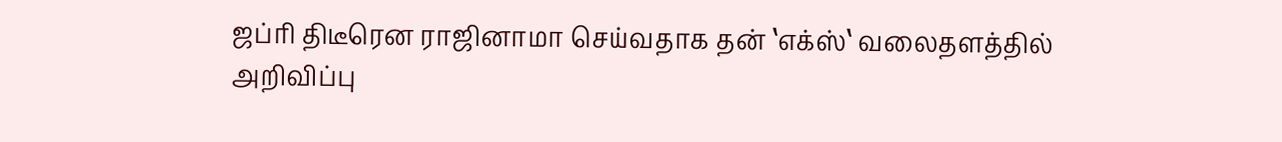ஜப்ரி திடீரென ராஜினாமா செய்வதாக தன் ‛எக்ஸ்‛ வலைதளத்தில் அறிவிப்பு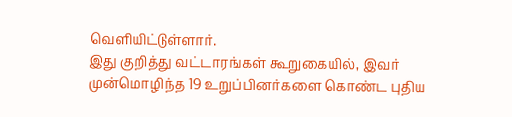வெளியிட்டுள்ளார்.
இது குறித்து வட்டாரங்கள் கூறுகையில், இவர் முன்மொழிந்த 19 உறுப்பினர்களை கொண்ட புதிய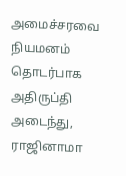அமைச்சரவை நியமனம் தொடர்பாக அதிருப்தி அடைந்து, ராஜினாமா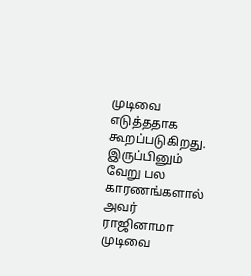முடிவை எடுத்ததாக கூறப்படுகிறது. இருப்பினும் வேறு பல காரணங்களால் அவர் ராஜினாமா முடிவை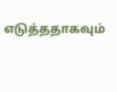எடுத்ததாகவும்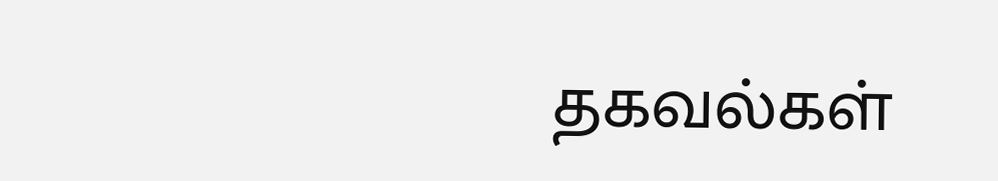தகவல்கள்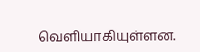வெளியாகியுள்ளன.